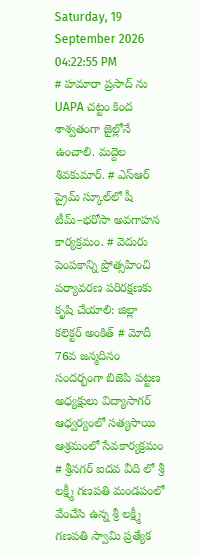Saturday, 19 September 2026 04:22:55 PM
# హమారా ప్రసాద్ ను UAPA చట్టం కింద శాశ్వతంగా జైల్లోనే ఉంచాలి. మద్దెల శివకుమార్. # ఎస్‌ఆర్‌ ప్రైమ్‌ స్కూల్‌లో షీ టీమ్‌–భరోసా అవగాహన కార్యక్రమం. # వెదురు పెంపకాన్ని ప్రోత్సహించి పర్యావరణ పరిరక్షణకు కృషి చేయాలి: జిల్లా కలెక్టర్ అంకిత్ # మోదీ 76వ జన్మదినం సందర్భంగా బిజెపి పట్టణ అధ్యక్షులు విద్యాసాగర్ ఆధ్వర్యంలో సత్యసాయి ఆశ్రమంలో సేవకార్యక్రమం # శ్రీనగర్ ఐదవ వీది లో శ్రీ లక్ష్మీ గణపతి మండపంలో వేంచేసి ఉన్న శ్రీ లక్ష్మీ గణపతి స్వామి ప్రత్యేక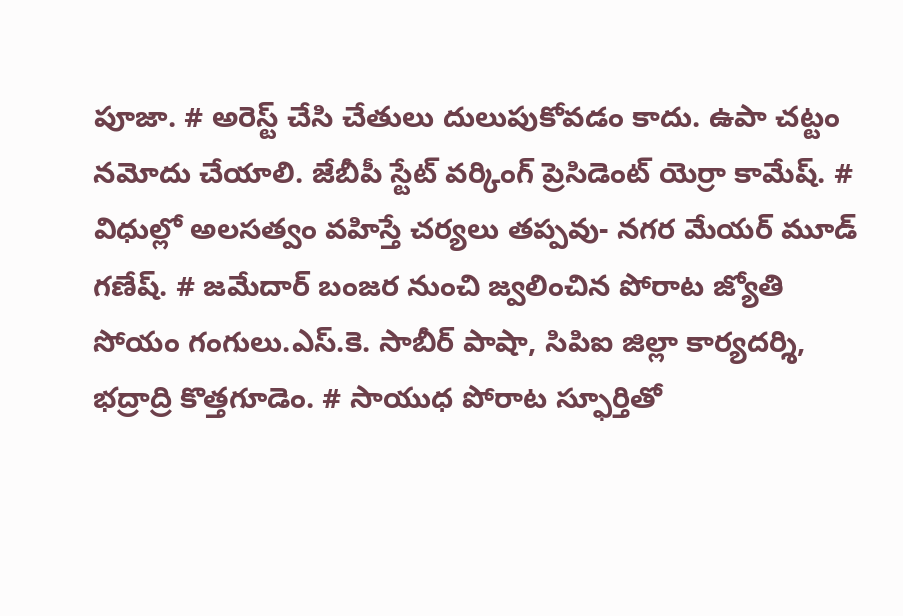పూజా. # అరెస్ట్ చేసి చేతులు దులుపుకోవడం కాదు. ఉపా చట్టం నమోదు చేయాలి. జేబీపీ స్టేట్ వర్కింగ్ ప్రెసిడెంట్ యెర్రా కామేష్. # విధుల్లో అలసత్వం వహిస్తే చర్యలు తప్పవు- నగర మేయర్ మూడ్ గణేష్. # జమేదార్ బంజర నుంచి జ్వలించిన పోరాట జ్యోతి సోయం గంగులు.ఎస్.కె. సాబీర్ పాషా, సిపిఐ జిల్లా కార్యదర్శి, భద్రాద్రి కొత్తగూడెం. # సాయుధ పోరాట స్ఫూర్తితో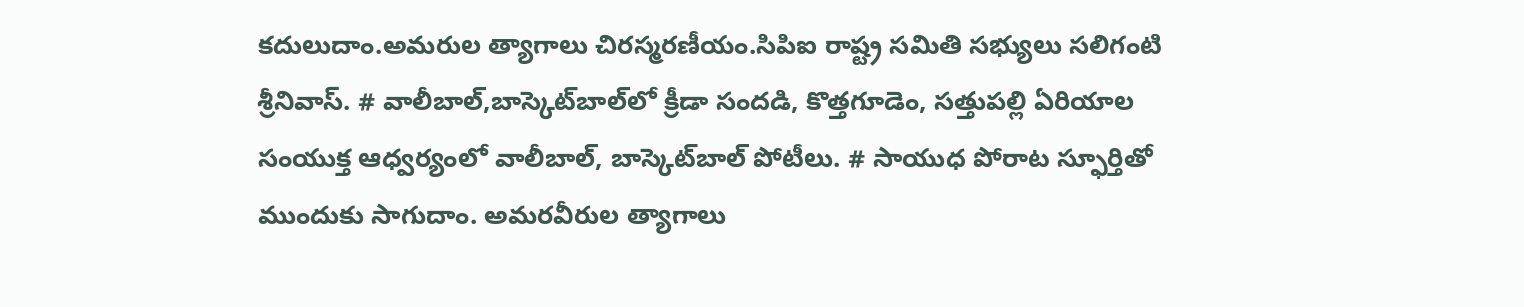కదులుదాం.అమరుల త్యాగాలు చిరస్మరణీయం.సిపిఐ రాష్ట్ర సమితి సభ్యులు సలిగంటి శ్రీనివాస్. # వాలీబాల్‌,బాస్కెట్‌బాల్‌లో క్రీడా సందడి, కొత్తగూడెం, సత్తుపల్లి ఏరియాల సంయుక్త ఆధ్వర్యంలో వాలీబాల్, బాస్కెట్‌బాల్ పోటీలు. # సాయుధ పోరాట స్ఫూర్తితో ముందుకు సాగుదాం. అమరవీరుల త్యాగాలు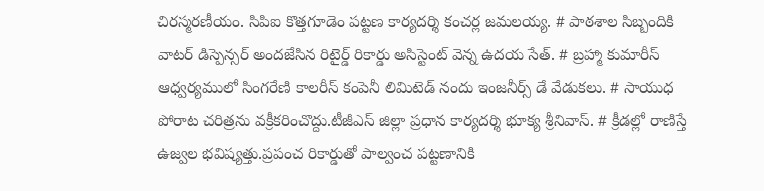చిరస్మరణీయం. సిపిఐ కొత్తగూడెం పట్టణ కార్యదర్శి కంచర్ల జమలయ్య. # పాఠశాల సిబ్బందికి వాటర్ డిస్పెన్సర్ అందజేసిన రిటైర్డ్ రికార్డు అసిస్టెంట్ వెన్న ఉదయ సేత్. # బ్రహ్మా కుమారీస్ ఆధ్వర్యములో సింగరేణి కాలరీస్ కంపెనీ లిమిటెడ్ నందు ఇంజనీర్స్ డే వేడుకలు. # సాయుధ పోరాట చరిత్రను వక్రీకరించొద్దు.టీజీఎస్ జిల్లా ప్రధాన కార్యదర్శి భూక్య శ్రీనివాస్. # క్రీడల్లో రాణిస్తే ఉజ్వల భవిష్యత్తు.ప్రపంచ రికార్డుతో పాల్వంచ పట్టణానికి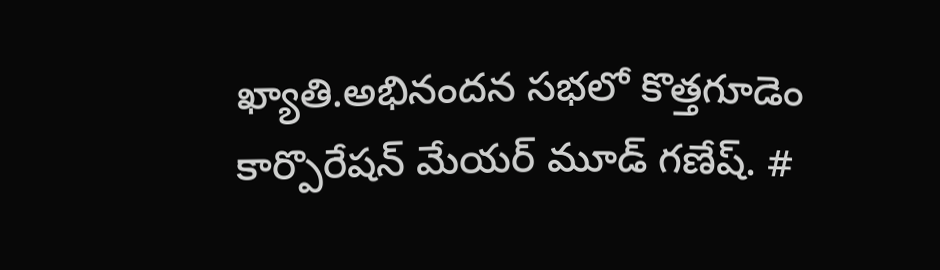ఖ్యాతి.అభినందన సభలో కొత్తగూడెం కార్పొరేషన్ మేయర్ మూడ్ గణేష్. #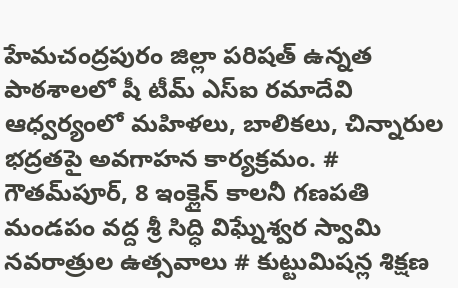హేమచంద్రపురం జిల్లా పరిషత్ ఉన్నత పాఠశాలలో షీ టీమ్‌ ఎస్‌ఐ రమాదేవి ఆధ్వర్యంలో మహిళలు, బాలికలు, చిన్నారుల భద్రతపై అవగాహన కార్యక్రమం. # గౌతమ్‌పూర్, 8 ఇంక్లైన్ కాలనీ గణపతి మండపం వద్ద శ్రీ సిద్ధి విఘ్నేశ్వర స్వామి నవరాత్రుల ఉత్సవాలు # కుట్టుమిషన్ల శిక్షణ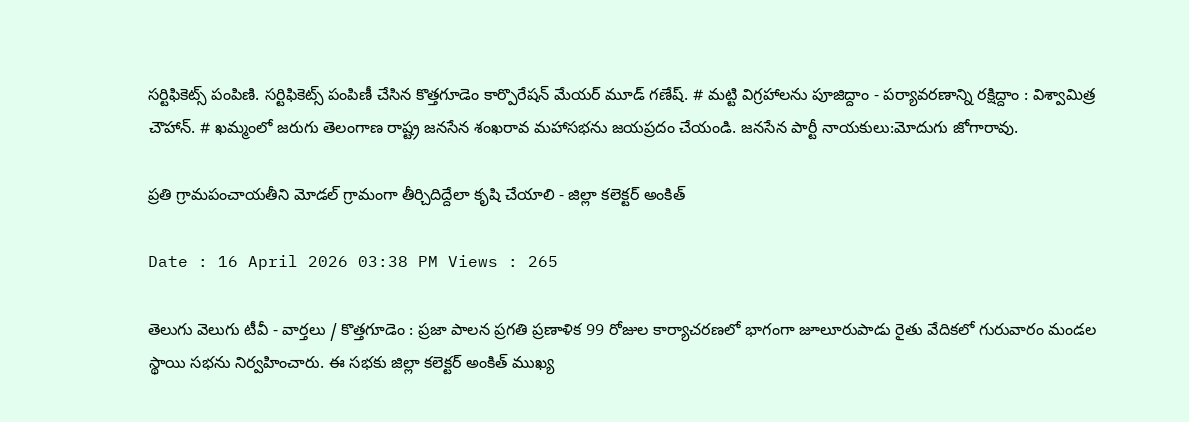సర్టిఫికెట్స్ పంపిణి. సర్టిఫికెట్స్ పంపిణీ చేసిన కొత్తగూడెం కార్పొరేషన్ మేయర్ మూడ్ గణేష్. # మట్టి విగ్రహాలను పూజిద్దాం - పర్యావరణాన్ని రక్షిద్దాం : విశ్వామిత్ర చౌహాన్. # ఖమ్మంలో జరుగు తెలంగాణ రాష్ట్ర జనసేన శంఖరావ మహాసభను జయప్రదం చేయండి. జనసేన పార్టీ నాయకులు:మోదుగు జోగారావు.

ప్రతి గ్రామపంచాయతీని మోడల్ గ్రామంగా తీర్చిదిద్దేలా కృషి చేయాలి - జిల్లా కలెక్టర్ అంకిత్

Date : 16 April 2026 03:38 PM Views : 265

తెలుగు వెలుగు టీవీ - వార్తలు / కొత్తగూడెం : ప్రజా పాలన ప్రగతి ప్రణాళిక 99 రోజుల కార్యాచరణలో భాగంగా జూలూరుపాడు రైతు వేదికలో గురువారం మండల స్థాయి సభను నిర్వహించారు. ఈ సభకు జిల్లా కలెక్టర్ అంకిత్ ముఖ్య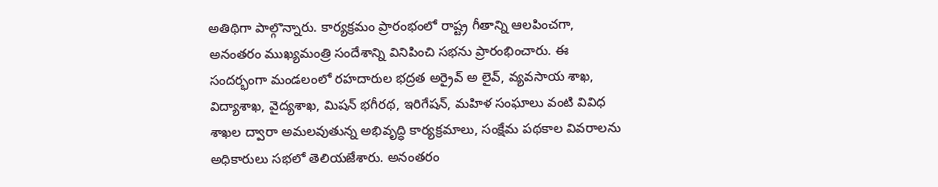అతిథిగా పాల్గొన్నారు. కార్యక్రమం ప్రారంభంలో రాష్ట్ర గీతాన్ని ఆలపించగా, అనంతరం ముఖ్యమంత్రి సందేశాన్ని వినిపించి సభను ప్రారంభించారు. ఈ సందర్భంగా మండలంలో రహదారుల భద్రత అర్రైవ్ అ లైవ్, వ్యవసాయ శాఖ, విద్యాశాఖ, వైద్యశాఖ, మిషన్ భగీరథ, ఇరిగేషన్, మహిళ సంఘాలు వంటి వివిధ శాఖల ద్వారా అమలవుతున్న అభివృద్ధి కార్యక్రమాలు, సంక్షేమ పథకాల వివరాలను అధికారులు సభలో తెలియజేశారు. అనంతరం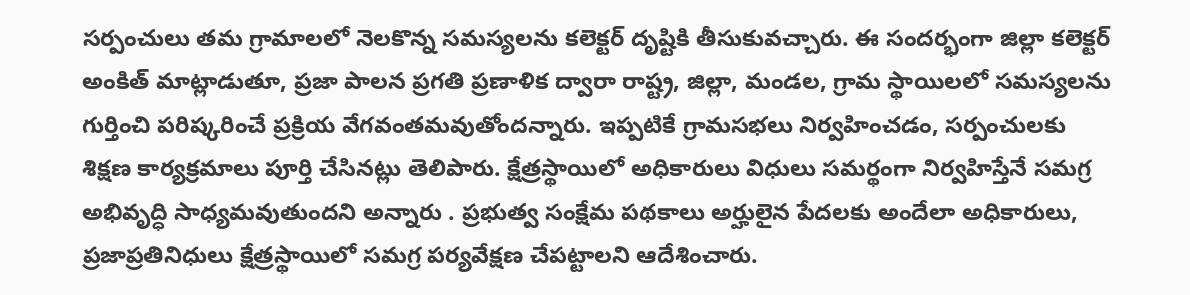సర్పంచులు తమ గ్రామాలలో నెలకొన్న సమస్యలను కలెక్టర్ దృష్టికి తీసుకువచ్చారు. ఈ సందర్భంగా జిల్లా కలెక్టర్ అంకిత్ మాట్లాడుతూ, ప్రజా పాలన ప్రగతి ప్రణాళిక ద్వారా రాష్ట్ర, జిల్లా, మండల, గ్రామ స్థాయిలలో సమస్యలను గుర్తించి పరిష్కరించే ప్రక్రియ వేగవంతమవుతోందన్నారు. ఇప్పటికే గ్రామసభలు నిర్వహించడం, సర్పంచులకు శిక్షణ కార్యక్రమాలు పూర్తి చేసినట్లు తెలిపారు. క్షేత్రస్థాయిలో అధికారులు విధులు సమర్థంగా నిర్వహిస్తేనే సమగ్ర అభివృద్ధి సాధ్యమవుతుందని అన్నారు . ప్రభుత్వ సంక్షేమ పథకాలు అర్హులైన పేదలకు అందేలా అధికారులు, ప్రజాప్రతినిధులు క్షేత్రస్థాయిలో సమగ్ర పర్యవేక్షణ చేపట్టాలని ఆదేశించారు.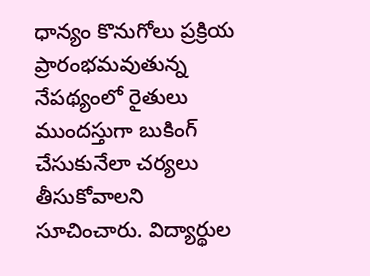ధాన్యం కొనుగోలు ప్రక్రియ ప్రారంభమవుతున్న నేపథ్యంలో రైతులు ముందస్తుగా బుకింగ్ చేసుకునేలా చర్యలు తీసుకోవాలని సూచించారు. విద్యార్థుల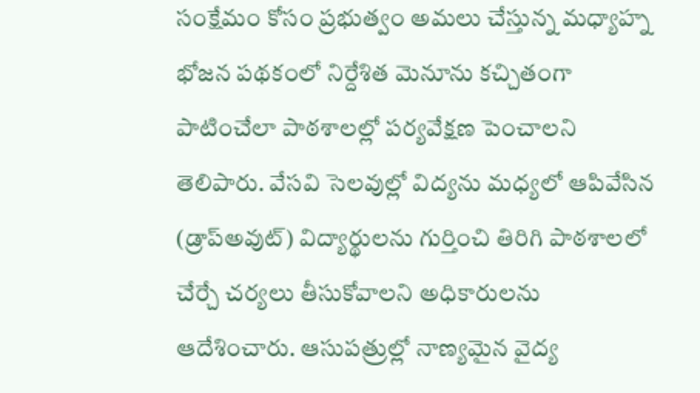సంక్షేమం కోసం ప్రభుత్వం అమలు చేస్తున్న మధ్యాహ్న భోజన పథకంలో నిర్దేశిత మెనూను కచ్చితంగా పాటించేలా పాఠశాలల్లో పర్యవేక్షణ పెంచాలని తెలిపారు. వేసవి సెలవుల్లో విద్యను మధ్యలో ఆపివేసిన (డ్రాప్‌అవుట్) విద్యార్థులను గుర్తించి తిరిగి పాఠశాలలో చేర్చే చర్యలు తీసుకోవాలని అధికారులను ఆదేశించారు. ఆసుపత్రుల్లో నాణ్యమైన వైద్య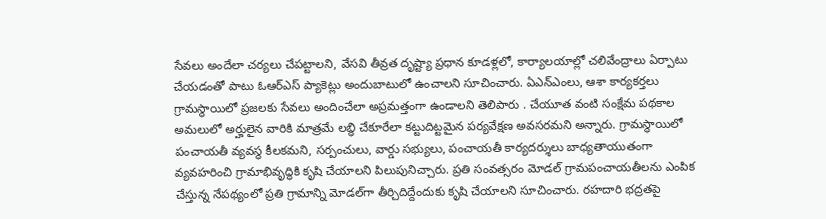సేవలు అందేలా చర్యలు చేపట్టాలని, వేసవి తీవ్రత దృష్ట్యా ప్రధాన కూడళ్లలో, కార్యాలయాల్లో చలివేంద్రాలు ఏర్పాటు చేయడంతో పాటు ఓఆర్ఎస్ ప్యాకెట్లు అందుబాటులో ఉంచాలని సూచించారు. ఏఎన్ఎంలు, ఆశా కార్యకర్తలు గ్రామస్థాయిలో ప్రజలకు సేవలు అందించేలా అప్రమత్తంగా ఉండాలని తెలిపారు . చేయూత వంటి సంక్షేమ పథకాల అమలులో అర్హులైన వారికి మాత్రమే లబ్ధి చేకూరేలా కట్టుదిట్టమైన పర్యవేక్షణ అవసరమని అన్నారు. గ్రామస్థాయిలో పంచాయతీ వ్యవస్థ కీలకమని, సర్పంచులు, వార్డు సభ్యులు, పంచాయతీ కార్యదర్శులు బాధ్యతాయుతంగా వ్యవహరించి గ్రామాభివృద్ధికి కృషి చేయాలని పిలుపునిచ్చారు. ప్రతి సంవత్సరం మోడల్ గ్రామపంచాయతీలను ఎంపిక చేస్తున్న నేపథ్యంలో ప్రతి గ్రామాన్ని మోడల్‌గా తీర్చిదిద్దేందుకు కృషి చేయాలని సూచించారు. రహదారి భద్రతపై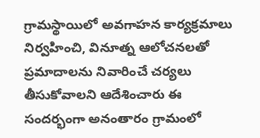గ్రామస్థాయిలో అవగాహన కార్యక్రమాలు నిర్వహించి, వినూత్న ఆలోచనలతో ప్రమాదాలను నివారించే చర్యలు తీసుకోవాలని ఆదేశించారు ఈ సందర్భంగా అనంతారం గ్రామంలో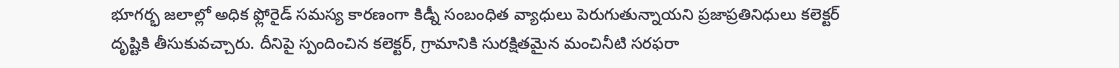భూగర్భ జలాల్లో అధిక ఫ్లోరైడ్ సమస్య కారణంగా కిడ్నీ సంబంధిత వ్యాధులు పెరుగుతున్నాయని ప్రజాప్రతినిధులు కలెక్టర్ దృష్టికి తీసుకువచ్చారు. దీనిపై స్పందించిన కలెక్టర్, గ్రామానికి సురక్షితమైన మంచినీటి సరఫరా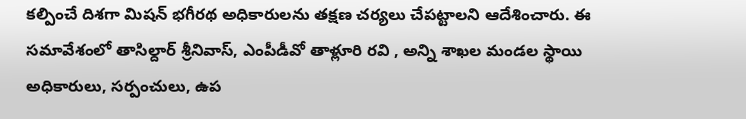కల్పించే దిశగా మిషన్ భగీరథ అధికారులను తక్షణ చర్యలు చేపట్టాలని ఆదేశించారు. ఈ సమావేశంలో తాసిల్దార్ శ్రీనివాస్, ఎంపీడీవో తాళ్లూరి రవి , అన్ని శాఖల మండల స్థాయి అధికారులు, సర్పంచులు, ఉప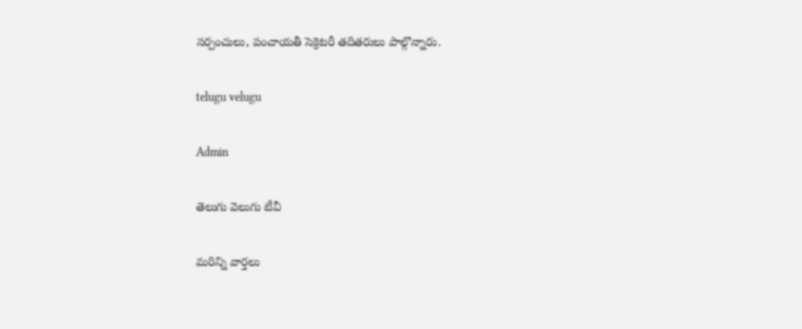సర్పంచులు, పంచాయతీ సెక్రెటరీ తదితరులు పాల్గొన్నారు.

telugu velugu

Admin

తెలుగు వెలుగు టీవీ

మరిన్ని వార్తలు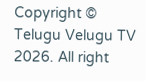Copyright © Telugu Velugu TV 2026. All right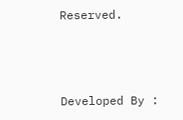Reserved.



Developed By :